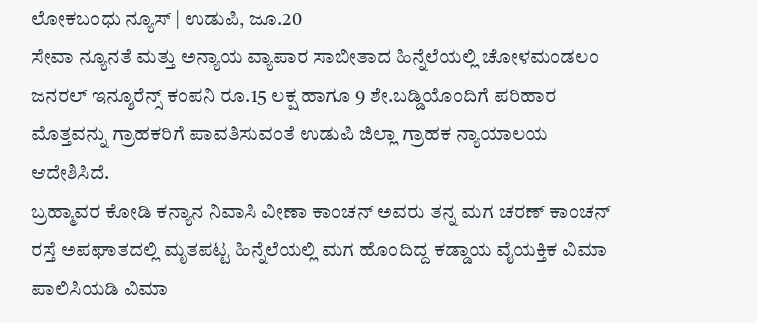ಲೋಕಬಂಧು ನ್ಯೂಸ್ | ಉಡುಪಿ, ಜೂ.20
ಸೇವಾ ನ್ಯೂನತೆ ಮತ್ತು ಅನ್ಯಾಯ ವ್ಯಾಪಾರ ಸಾಬೀತಾದ ಹಿನ್ನೆಲೆಯಲ್ಲಿ ಚೋಳಮಂಡಲಂ ಜನರಲ್ ಇನ್ಶೂರೆನ್ಸ್ ಕಂಪನಿ ರೂ.15 ಲಕ್ಷ ಹಾಗೂ 9 ಶೇ.ಬಡ್ಡಿಯೊಂದಿಗೆ ಪರಿಹಾರ ಮೊತ್ತವನ್ನು ಗ್ರಾಹಕರಿಗೆ ಪಾವತಿಸುವಂತೆ ಉಡುಪಿ ಜಿಲ್ಲಾ ಗ್ರಾಹಕ ನ್ಯಾಯಾಲಯ ಆದೇಶಿಸಿದೆ.
ಬ್ರಹ್ಮಾವರ ಕೋಡಿ ಕನ್ಯಾನ ನಿವಾಸಿ ವೀಣಾ ಕಾಂಚನ್ ಅವರು ತನ್ನ ಮಗ ಚರಣ್ ಕಾಂಚನ್ ರಸ್ತೆ ಅಪಘಾತದಲ್ಲಿ ಮೃತಪಟ್ಟ ಹಿನ್ನೆಲೆಯಲ್ಲಿ ಮಗ ಹೊಂದಿದ್ದ ಕಡ್ಡಾಯ ವೈಯಕ್ತಿಕ ವಿಮಾ ಪಾಲಿಸಿಯಡಿ ವಿಮಾ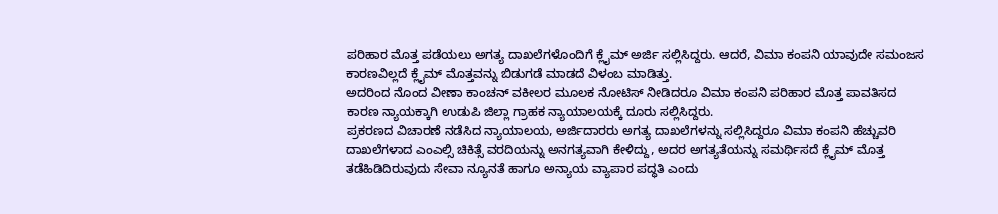ಪರಿಹಾರ ಮೊತ್ತ ಪಡೆಯಲು ಅಗತ್ಯ ದಾಖಲೆಗಳೊಂದಿಗೆ ಕ್ಲೈಮ್ ಅರ್ಜಿ ಸಲ್ಲಿಸಿದ್ದರು. ಆದರೆ, ವಿಮಾ ಕಂಪನಿ ಯಾವುದೇ ಸಮಂಜಸ ಕಾರಣವಿಲ್ಲದೆ ಕ್ಲೈಮ್ ಮೊತ್ತವನ್ನು ಬಿಡುಗಡೆ ಮಾಡದೆ ವಿಳಂಬ ಮಾಡಿತ್ತು.
ಅದರಿಂದ ನೊಂದ ವೀಣಾ ಕಾಂಚನ್ ವಕೀಲರ ಮೂಲಕ ನೋಟಿಸ್ ನೀಡಿದರೂ ವಿಮಾ ಕಂಪನಿ ಪರಿಹಾರ ಮೊತ್ತ ಪಾವತಿಸದ ಕಾರಣ ನ್ಯಾಯಕ್ಕಾಗಿ ಉಡುಪಿ ಜಿಲ್ಲಾ ಗ್ರಾಹಕ ನ್ಯಾಯಾಲಯಕ್ಕೆ ದೂರು ಸಲ್ಲಿಸಿದ್ದರು.
ಪ್ರಕರಣದ ವಿಚಾರಣೆ ನಡೆಸಿದ ನ್ಯಾಯಾಲಯ, ಅರ್ಜಿದಾರರು ಅಗತ್ಯ ದಾಖಲೆಗಳನ್ನು ಸಲ್ಲಿಸಿದ್ದರೂ ವಿಮಾ ಕಂಪನಿ ಹೆಚ್ಚುವರಿ ದಾಖಲೆಗಳಾದ ಎಂಎಲ್ಸಿ ಚಿಕಿತ್ಸೆ ವರದಿಯನ್ನು ಅನಗತ್ಯವಾಗಿ ಕೇಳಿದ್ದು, ಅದರ ಅಗತ್ಯತೆಯನ್ನು ಸಮರ್ಥಿಸದೆ ಕ್ಲೈಮ್ ಮೊತ್ತ ತಡೆಹಿಡಿದಿರುವುದು ಸೇವಾ ನ್ಯೂನತೆ ಹಾಗೂ ಅನ್ಯಾಯ ವ್ಯಾಪಾರ ಪದ್ಧತಿ ಎಂದು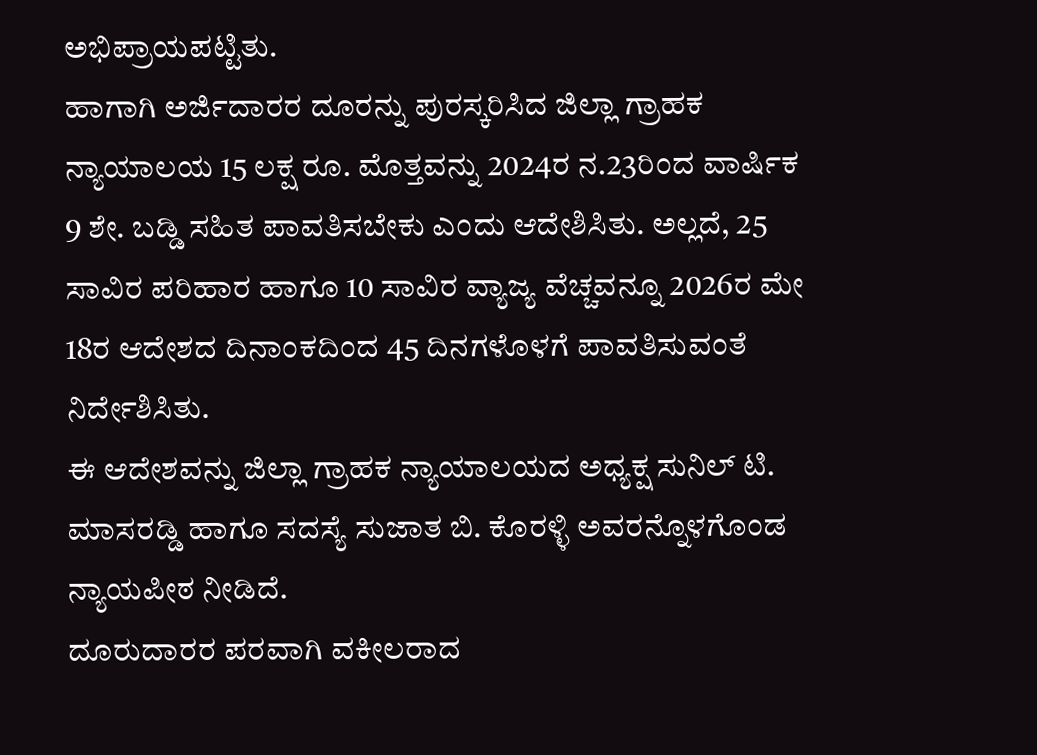ಅಭಿಪ್ರಾಯಪಟ್ಟಿತು.
ಹಾಗಾಗಿ ಅರ್ಜಿದಾರರ ದೂರನ್ನು ಪುರಸ್ಕರಿಸಿದ ಜಿಲ್ಲಾ ಗ್ರಾಹಕ ನ್ಯಾಯಾಲಯ 15 ಲಕ್ಷ ರೂ. ಮೊತ್ತವನ್ನು 2024ರ ನ.23ರಿಂದ ವಾರ್ಷಿಕ 9 ಶೇ. ಬಡ್ಡಿ ಸಹಿತ ಪಾವತಿಸಬೇಕು ಎಂದು ಆದೇಶಿಸಿತು. ಅಲ್ಲದೆ, 25 ಸಾವಿರ ಪರಿಹಾರ ಹಾಗೂ 10 ಸಾವಿರ ವ್ಯಾಜ್ಯ ವೆಚ್ಚವನ್ನೂ 2026ರ ಮೇ 18ರ ಆದೇಶದ ದಿನಾಂಕದಿಂದ 45 ದಿನಗಳೊಳಗೆ ಪಾವತಿಸುವಂತೆ ನಿರ್ದೇಶಿಸಿತು.
ಈ ಆದೇಶವನ್ನು ಜಿಲ್ಲಾ ಗ್ರಾಹಕ ನ್ಯಾಯಾಲಯದ ಅಧ್ಯಕ್ಷ ಸುನಿಲ್ ಟಿ. ಮಾಸರಡ್ಡಿ ಹಾಗೂ ಸದಸ್ಯೆ ಸುಜಾತ ಬಿ. ಕೊರಳ್ಳಿ ಅವರನ್ನೊಳಗೊಂಡ ನ್ಯಾಯಪೀಠ ನೀಡಿದೆ.
ದೂರುದಾರರ ಪರವಾಗಿ ವಕೀಲರಾದ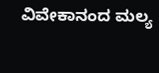ವಿವೇಕಾನಂದ ಮಲ್ಯ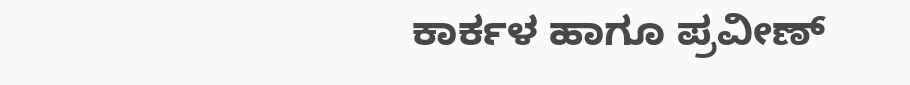ಕಾರ್ಕಳ ಹಾಗೂ ಪ್ರವೀಣ್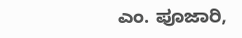ಎಂ. ಪೂಜಾರಿ,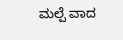ಮಲ್ಪೆ ವಾದ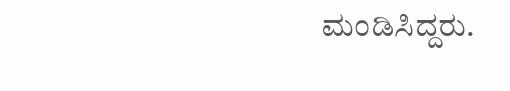ಮಂಡಿಸಿದ್ದರು.